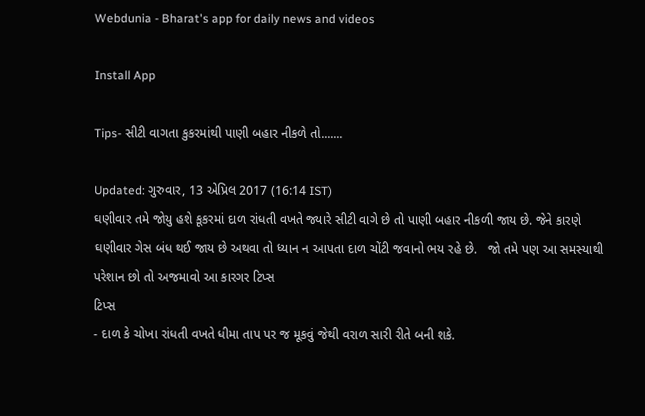Webdunia - Bharat's app for daily news and videos

Install App

Tips- સીટી વાગતા કુકરમાંથી પાણી બહાર નીકળે તો.......

Updated: ગુરુવાર, 13 એપ્રિલ 2017 (16:14 IST)
ઘણીવાર તમે જોયુ હશે કૂકરમાં દાળ રાંધતી વખતે જ્યારે સીટી વાગે છે તો પાણી બહાર નીકળી જાય છે. જેને કારણે ઘણીવાર ગેસ બંધ થઈ જાય છે અથવા તો ધ્યાન ન આપતા દાળ ચોંટી જવાનો ભય રહે છે.   જો તમે પણ આ સમસ્યાથી પરેશાન છો તો અજમાવો આ કારગર ટિપ્સ
ટિપ્સ
- દાળ કે ચોખા રાંધતી વખતે ધીમા તાપ પર જ મૂકવું જેથી વરાળ સારી રીતે બની શકે.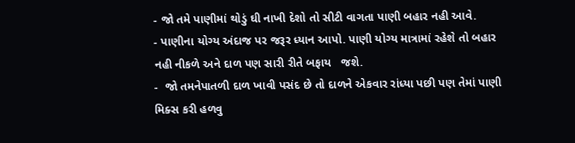- જો તમે પાણીમાં થોડું ઘી નાખી દેશો તો સીટી વાગતા પાણી બહાર નહી આવે.
- પાણીના યોગ્ય અંદાજ પર જરૂર ધ્યાન આપો. પાણી યોગ્ય માત્રામાં રહેશે તો બહાર નહી નીકળે અને દાળ પણ સારી રીતે બફાય   જશે.
-  જો તમનેપાતળી દાળ ખાવી પસંદ છે તો દાળને એકવાર રાંધ્યા પછી પણ તેમાં પાણી મિક્સ કરી હળવુ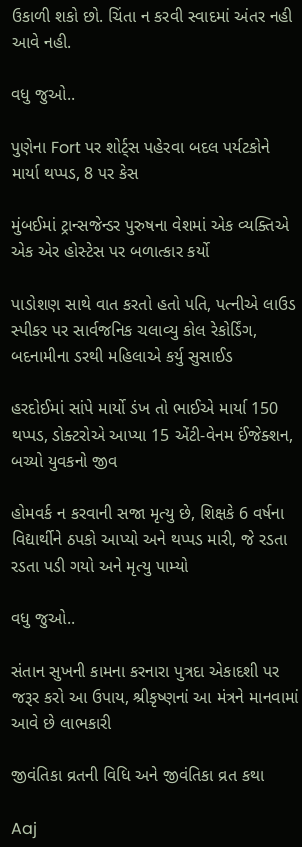ઉકાળી શકો છો. ચિંતા ન કરવી સ્વાદમાં અંતર નહી આવે નહી.

વધુ જુઓ..

પુણેના Fort પર શોર્ટ્સ પહેરવા બદલ પર્યટકોને માર્યા થપ્પડ, 8 પર કેસ

મુંબઈમાં ટ્રાન્સજેન્ડર પુરુષના વેશમાં એક વ્યક્તિએ એક એર હોસ્ટેસ પર બળાત્કાર કર્યો

પાડોશણ સાથે વાત કરતો હતો પતિ, પત્નીએ લાઉડ સ્પીકર પર સાર્વજનિક ચલાવ્યુ કોલ રેકોર્ડિંગ, બદનામીના ડરથી મહિલાએ કર્યુ સુસાઈડ

હરદોઈમાં સાંપે માર્યો ડંખ તો ભાઈએ માર્યા 150 થપ્પડ, ડોક્ટરોએ આપ્યા 15 એંટી-વેનમ ઈંજેક્શન, બચ્યો યુવકનો જીવ

હોમવર્ક ન કરવાની સજા મૃત્યુ છે, શિક્ષકે 6 વર્ષના વિદ્યાર્થીને ઠપકો આપ્યો અને થપ્પડ મારી, જે રડતા રડતા પડી ગયો અને મૃત્યુ પામ્યો

વધુ જુઓ..

સંતાન સુખની કામના કરનારા પુત્રદા એકાદશી પર જરૂર કરો આ ઉપાય, શ્રીકૃષ્ણનાં આ મંત્રને માનવામાં આવે છે લાભકારી

જીવંતિકા વ્રતની વિધિ અને જીવંતિકા વ્રત કથા

Aaj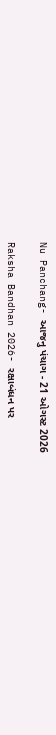Nu Panchang- આજનુ પંચાગ - 21 ઓગસ્ટ 2026

Raksha Bandhan 2026- રક્ષાબંધન પર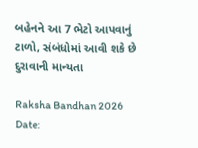બહેનને આ 7 ભેટો આપવાનું ટાળો, સંબંધોમાં આવી શકે છે દુરાવાની માન્યતા

Raksha Bandhan 2026 Date: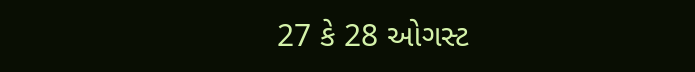27 કે 28 ઓગસ્ટ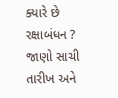ક્યારે છે રક્ષાબંધન ? જાણો સાચી તારીખ અને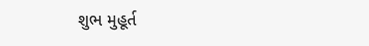શુભ મુહૂર્ત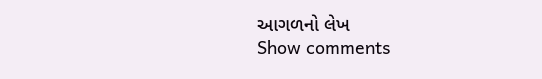આગળનો લેખ
Show comments